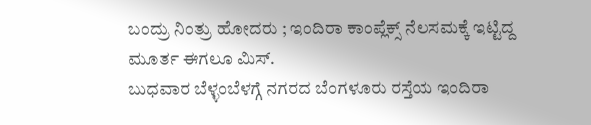ಬಂದ್ರು ನಿಂತ್ರು ಹೋದರು ; ಇಂದಿರಾ ಕಾಂಪ್ಲೆಕ್ಸ್ ನೆಲಸಮಕ್ಕೆ ಇಟ್ಟಿದ್ದ ಮೂರ್ತ ಈಗಲೂ ಮಿಸ್.
ಬುಧವಾರ ಬೆಳ್ಳಂಬೆಳಗ್ಗೆ ನಗರದ ಬೆಂಗಳೂರು ರಸ್ತೆಯ ಇಂದಿರಾ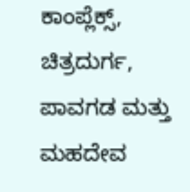ಕಾಂಪ್ಲೆಕ್ಸ್, ಚಿತ್ರದುರ್ಗ, ಪಾವಗಡ ಮತ್ತು ಮಹದೇವ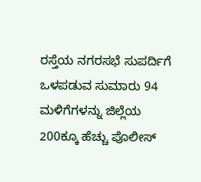ರಸ್ತೆಯ ನಗರಸಭೆ ಸುಪರ್ದಿಗೆ ಒಳಪಡುವ ಸುಮಾರು 94 ಮಳಿಗೆಗಳನ್ನು ಜಿಲ್ಲೆಯ 200ಕ್ಕೂ ಹೆಚ್ಚು ಪೊಲೀಸ್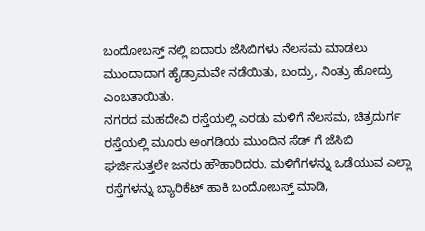ಬಂದೋಬಸ್ತ್ ನಲ್ಲಿ ಐದಾರು ಜೆಸಿಬಿಗಳು ನೆಲಸಮ ಮಾಡಲು ಮುಂದಾದಾಗ ಹೈಡ್ರಾಮವೇ ನಡೆಯಿತು, ಬಂದ್ರು, ನಿಂತ್ರು ಹೋದ್ರು ಎಂಬತಾಯಿತು.
ನಗರದ ಮಹದೇವಿ ರಸ್ತೆಯಲ್ಲಿ ಎರಡು ಮಳಿಗೆ ನೆಲಸಮ, ಚಿತ್ರದುರ್ಗ ರಸ್ತೆಯಲ್ಲಿ ಮೂರು ಅಂಗಡಿಯ ಮುಂದಿನ ಸೆಡ್ ಗೆ ಜೆಸಿಬಿ ಘರ್ಜಿಸುತ್ತಲೇ ಜನರು ಹೌಹಾರಿದರು. ಮಳಿಗೆಗಳನ್ನು ಒಡೆಯುವ ಎಲ್ಲಾ ರಸ್ತೆಗಳನ್ನು ಬ್ಯಾರಿಕೆಟ್ ಹಾಕಿ ಬಂದೋಬಸ್ತ್ ಮಾಡಿ,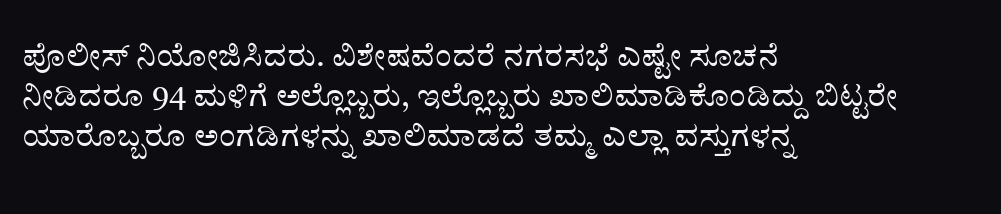ಪೊಲೀಸ್ ನಿಯೋಜಿಸಿದರು. ವಿಶೇಷವೆಂದರೆ ನಗರಸಭೆ ಎಷ್ಟೇ ಸೂಚನೆ ನೀಡಿದರೂ 94 ಮಳಿಗೆ ಅಲ್ಲೊಬ್ಬರು, ಇಲ್ಲೊಬ್ಬರು ಖಾಲಿಮಾಡಿಕೊಂಡಿದ್ದು ಬಿಟ್ಟರೇ ಯಾರೊಬ್ಬರೂ ಅಂಗಡಿಗಳನ್ನು ಖಾಲಿಮಾಡದೆ ತಮ್ಮ ಎಲ್ಲಾ ವಸ್ತುಗಳನ್ನ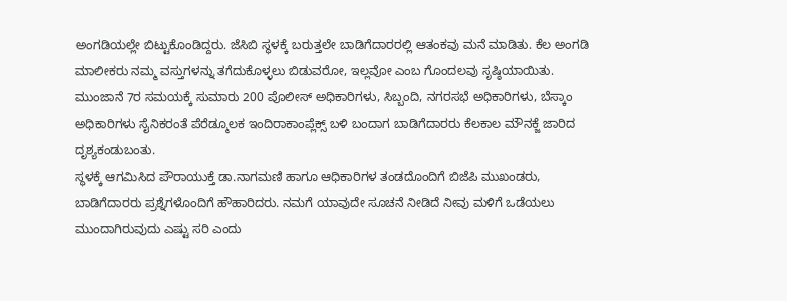ಅಂಗಡಿಯಲ್ಲೇ ಬಿಟ್ಟುಕೊಂಡಿದ್ದರು. ಜೆಸಿಬಿ ಸ್ಥಳಕ್ಕೆ ಬರುತ್ತಲೇ ಬಾಡಿಗೆದಾರರಲ್ಲಿ ಆತಂಕವು ಮನೆ ಮಾಡಿತು. ಕೆಲ ಅಂಗಡಿ ಮಾಲೀಕರು ನಮ್ಮ ವಸ್ತುಗಳನ್ನು ತಗೆದುಕೊಳ್ಳಲು ಬಿಡುವರೋ, ಇಲ್ಲವೋ ಎಂಬ ಗೊಂದಲವು ಸೃಷ್ಠಿಯಾಯಿತು. ಮುಂಜಾನೆ 7ರ ಸಮಯಕ್ಕೆ ಸುಮಾರು 200 ಪೊಲೀಸ್ ಅಧಿಕಾರಿಗಳು, ಸಿಬ್ಬಂದಿ, ನಗರಸಭೆ ಅಧಿಕಾರಿಗಳು, ಬೆಸ್ಕಾಂ ಅಧಿಕಾರಿಗಳು ಸೈನಿಕರಂತೆ ಪೆರೆಡ್ಮೂಲಕ ಇಂದಿರಾಕಾಂಪ್ಲೆಕ್ಸ್ ಬಳಿ ಬಂದಾಗ ಬಾಡಿಗೆದಾರರು ಕೆಲಕಾಲ ಮೌನಕ್ಜೆ ಜಾರಿದ ದೃಶ್ಯಕಂಡುಬಂತು.
ಸ್ಥಳಕ್ಕೆ ಆಗಮಿಸಿದ ಪೌರಾಯುಕ್ತೆ ಡಾ.ನಾಗಮಣಿ ಹಾಗೂ ಆಧಿಕಾರಿಗಳ ತಂಡದೊಂದಿಗೆ ಬಿಜೆಪಿ ಮುಖಂಡರು, ಬಾಡಿಗೆದಾರರು ಪ್ರಶ್ನೆಗಳೊಂದಿಗೆ ಹೌಹಾರಿದರು. ನಮಗೆ ಯಾವುದೇ ಸೂಚನೆ ನೀಡಿದೆ ನೀವು ಮಳಿಗೆ ಒಡೆಯಲು ಮುಂದಾಗಿರುವುದು ಎಷ್ಟು ಸರಿ ಎಂದು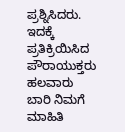ಪ್ರಶ್ನಿಸಿದರು. ಇದಕ್ಕೆ ಪ್ರತಿಕ್ರಿಯಿಸಿದ ಪೌರಾಯುಕ್ತರು ಹಲವಾರು ಬಾರಿ ನಿಮಗೆ ಮಾಹಿತಿ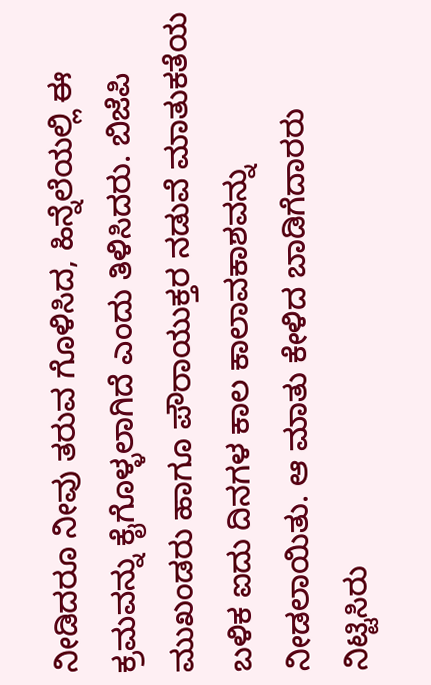ನೀಡಿದರೂ ನೀವು ತರುವ ಗೊಳಿಸಿದ, ಹಿನ್ನೆಲೆಯಲ್ಲಿ ಈ ಕ್ರಮವನ್ನು ಕೈಗೊಳ್ಳಲಾಗಿದೆ ಎಂದು ತಿಳಿಸಿದರು. ಬಿಜೆಪಿ ಮುಖಂಡರು ಹಾಗೂ ಪೌರಾಯುಕ್ತರ ನಡುವೆ ಮಾತುಕತೆಯ ಬಳಿಕ ಐದು ದಿನಗಳ ಕಾಲ ಕಾಲಾವಕಾಶವನ್ನು ನೀಡಲಾಯಿತು. ಆ ಮಾತು ಕೇಳಿದ ಬಾಡಿಗೆದಾರರು ನಿಟ್ಟಿಸಿರು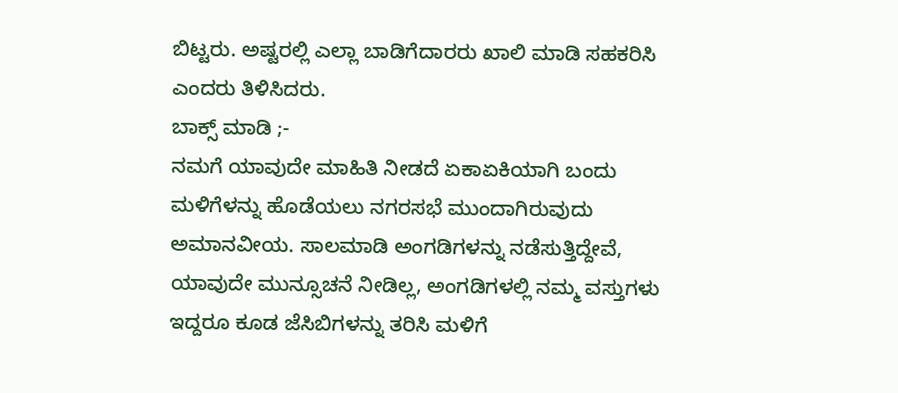ಬಿಟ್ಟರು. ಅಷ್ಟರಲ್ಲಿ ಎಲ್ಲಾ ಬಾಡಿಗೆದಾರರು ಖಾಲಿ ಮಾಡಿ ಸಹಕರಿಸಿ ಎಂದರು ತಿಳಿಸಿದರು.
ಬಾಕ್ಸ್ ಮಾಡಿ ;-
ನಮಗೆ ಯಾವುದೇ ಮಾಹಿತಿ ನೀಡದೆ ಏಕಾಏಕಿಯಾಗಿ ಬಂದು ಮಳಿಗೆಳನ್ನು ಹೊಡೆಯಲು ನಗರಸಭೆ ಮುಂದಾಗಿರುವುದು ಅಮಾನವೀಯ. ಸಾಲಮಾಡಿ ಅಂಗಡಿಗಳನ್ನು ನಡೆಸುತ್ತಿದ್ದೇವೆ, ಯಾವುದೇ ಮುನ್ಸೂಚನೆ ನೀಡಿಲ್ಲ, ಅಂಗಡಿಗಳಲ್ಲಿ ನಮ್ಮ ವಸ್ತುಗಳು ಇದ್ದರೂ ಕೂಡ ಜೆಸಿಬಿಗಳನ್ನು ತರಿಸಿ ಮಳಿಗೆ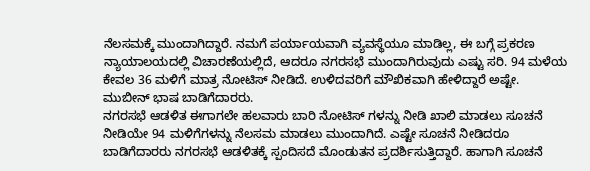ನೆಲಸಮಕ್ಕೆ ಮುಂದಾಗಿದ್ದಾರೆ. ನಮಗೆ ಪರ್ಯಾಯವಾಗಿ ವ್ಯವಸ್ಥೆಯೂ ಮಾಡಿಲ್ಲ, ಈ ಬಗ್ಗೆ ಪ್ರಕರಣ ನ್ಯಾಯಾಲಯದಲ್ಲಿ ವಿಚಾರಣೆಯಲ್ಲಿದೆ, ಆದರೂ ನಗರಸಭೆ ಮುಂದಾಗಿರುವುದು ಎಷ್ಟು ಸರಿ. 94 ಮಳೆಯ ಕೇವಲ 36 ಮಳಿಗೆ ಮಾತ್ರ ನೋಟಿಸ್ ನೀಡಿದೆ. ಉಳಿದವರಿಗೆ ಮೌಖಿಕವಾಗಿ ಹೇಳಿದ್ದಾರೆ ಅಷ್ಟೇ.
ಮುಬೀನ್ ಭಾಷ ಬಾಡಿಗೆದಾರರು.
ನಗರಸಭೆ ಆಡಳಿತ ಈಗಾಗಲೇ ಹಲವಾರು ಬಾರಿ ನೋಟಿಸ್ ಗಳನ್ನು ನೀಡಿ ಖಾಲಿ ಮಾಡಲು ಸೂಚನೆ ನೀಡಿಯೇ 94 ಮಳಿಗೆಗಳನ್ನು ನೆಲಸಮ ಮಾಡಲು ಮುಂದಾಗಿದೆ. ಎಷ್ಟೇ ಸೂಚನೆ ನೀಡಿದರೂ ಬಾಡಿಗೆದಾರರು ನಗರಸಭೆ ಆಡಳಿತಕ್ಕೆ ಸ್ಪಂದಿಸದೆ ಮೊಂಡುತನ ಪ್ರದರ್ಶಿಸುತ್ತಿದ್ದಾರೆ. ಹಾಗಾಗಿ ಸೂಚನೆ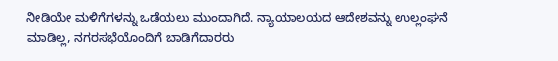ನೀಡಿಯೇ ಮಳಿಗೆಗಳನ್ನು ಒಡೆಯಲು ಮುಂದಾಗಿದೆ. ನ್ಯಾಯಾಲಯದ ಆದೇಶವನ್ನು ಉಲ್ಲಂಘನೆ ಮಾಡಿಲ್ಲ, ನಗರಸಭೆಯೊಂದಿಗೆ ಬಾಡಿಗೆದಾರರು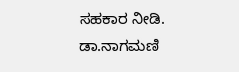ಸಹಕಾರ ನೀಡಿ.
ಡಾ.ನಾಗಮಣಿ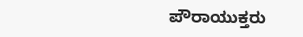ಪೌರಾಯುಕ್ತರು